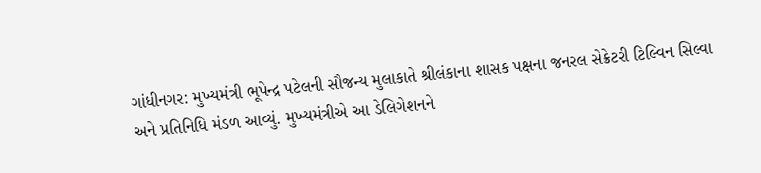ગાંધીનગર: મુખ્યમંત્રી ભૂપેન્દ્ર પટેલની સૌજન્ય મુલાકાતે શ્રીલંકાના શાસક પક્ષના જનરલ સેક્રેટરી ટિલ્વિન સિલ્વા અને પ્રતિનિધિ મંડળ આવ્યું. મુખ્યમંત્રીએ આ ડેલિગેશનને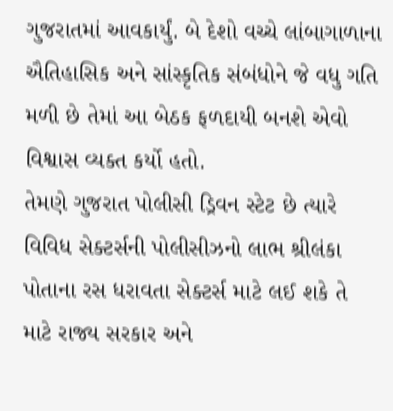ગુજરાતમાં આવકાર્યું. બે દેશો વચ્ચે લાંબાગાળાના ઐતિહાસિક અને સાંસ્કૃતિક સંબંધોને જે વધુ ગતિ મળી છે તેમાં આ બેઠક ફળદાયી બનશે એવો વિશ્વાસ વ્યક્ત કર્યો હતો.
તેમણે ગુજરાત પોલીસી ડ્રિવન સ્ટેટ છે ત્યારે વિવિધ સેક્ટર્સની પોલીસીઝનો લાભ શ્રીલંકા પોતાના રસ ધરાવતા સેક્ટર્સ માટે લઈ શકે તે માટે રાજ્ય સરકાર અને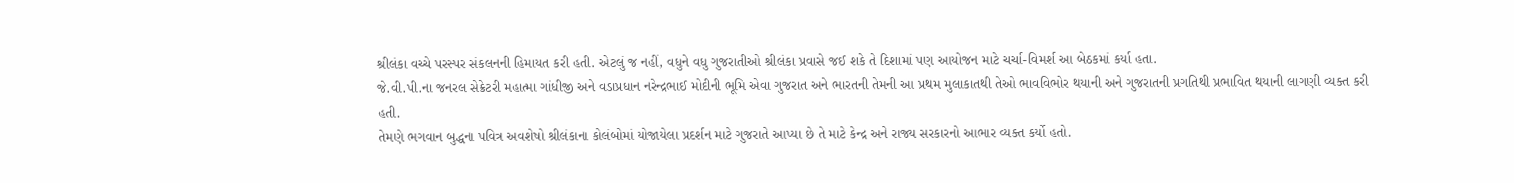શ્રીલંકા વચ્ચે પરસ્પર સંકલનની હિમાયત કરી હતી. એટલું જ નહીં, વધુને વધુ ગુજરાતીઓ શ્રીલંકા પ્રવાસે જઈ શકે તે દિશામાં પણ આયોજન માટે ચર્ચા-વિમર્શ આ બેઠકમાં કર્યા હતા.
જે.વી.પી.ના જનરલ સેક્રેટરી મહાત્મા ગાંધીજી અને વડાપ્રધાન નરેન્દ્રભાઈ મોદીની ભૂમિ એવા ગુજરાત અને ભારતની તેમની આ પ્રથમ મુલાકાતથી તેઓ ભાવવિભોર થયાની અને ગુજરાતની પ્રગતિથી પ્રભાવિત થયાની લાગણી વ્યક્ત કરી હતી.
તેમણે ભગવાન બુદ્ધના પવિત્ર અવશેષો શ્રીલંકાના કોલંબોમાં યોજાયેલા પ્રદર્શન માટે ગુજરાતે આપ્યા છે તે માટે કેન્દ્ર અને રાજ્ય સરકારનો આભાર વ્યક્ત કર્યો હતો.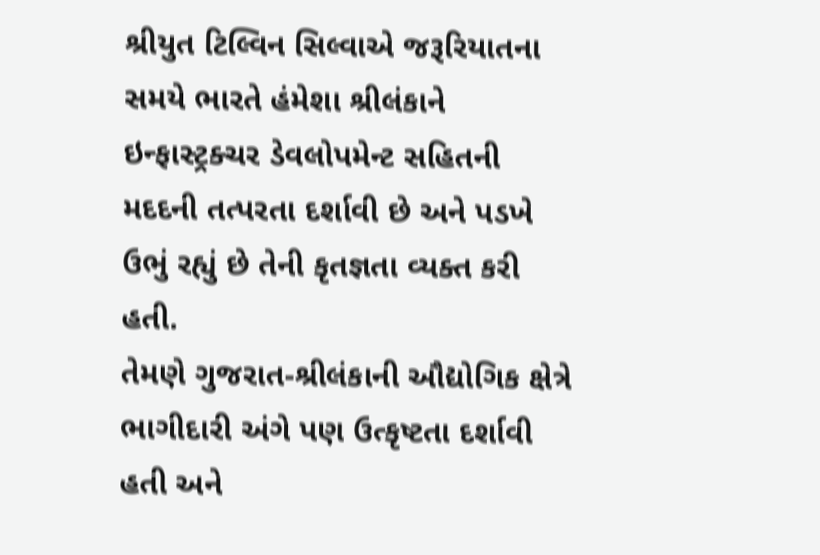શ્રીયુત ટિલ્વિન સિલ્વાએ જરૂરિયાતના સમયે ભારતે હંમેશા શ્રીલંકાને ઇન્ફાસ્ટ્રક્ચર ડેવલોપમેન્ટ સહિતની મદદની તત્પરતા દર્શાવી છે અને પડખે ઉભું રહ્યું છે તેની કૃતજ્ઞતા વ્યક્ત કરી હતી.
તેમણે ગુજરાત-શ્રીલંકાની ઔદ્યોગિક ક્ષેત્રે ભાગીદારી અંગે પણ ઉત્કૃષ્ટતા દર્શાવી હતી અને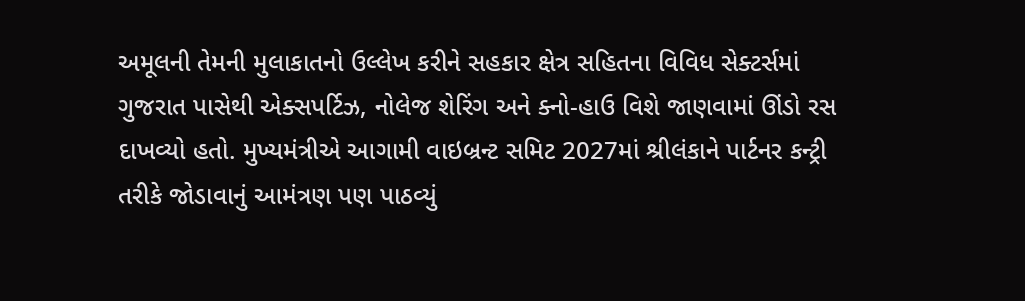અમૂલની તેમની મુલાકાતનો ઉલ્લેખ કરીને સહકાર ક્ષેત્ર સહિતના વિવિધ સેક્ટર્સમાં ગુજરાત પાસેથી એક્સપર્ટિઝ, નોલેજ શેરિંગ અને ક્નો-હાઉ વિશે જાણવામાં ઊંડો રસ દાખવ્યો હતો. મુખ્યમંત્રીએ આગામી વાઇબ્રન્ટ સમિટ 2027માં શ્રીલંકાને પાર્ટનર કન્ટ્રી તરીકે જોડાવાનું આમંત્રણ પણ પાઠવ્યું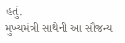હતું.
મુખ્યમંત્રી સાથેની આ સૌજન્ય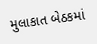મુલાકાત બેઠકમાં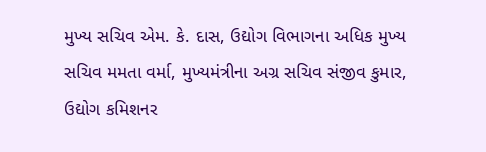મુખ્ય સચિવ એમ. કે. દાસ, ઉદ્યોગ વિભાગના અધિક મુખ્ય સચિવ મમતા વર્મા, મુખ્યમંત્રીના અગ્ર સચિવ સંજીવ કુમાર, ઉદ્યોગ કમિશનર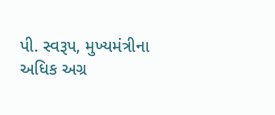પી. સ્વરૂપ, મુખ્યમંત્રીના અધિક અગ્ર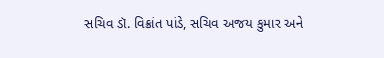સચિવ ડૉ. વિક્રાંત પાંડે, સચિવ અજય કુમાર અને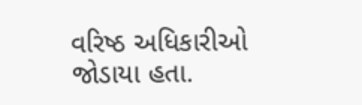વરિષ્ઠ અધિકારીઓ જોડાયા હતા.